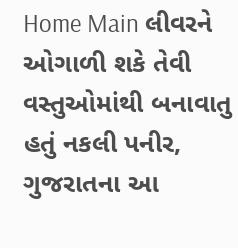Home Main લીવરને ઓગાળી શકે તેવી વસ્તુઓમાંથી બનાવાતુ હતું નકલી પનીર, ગુજરાતના આ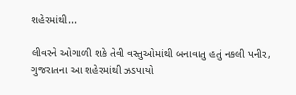શહેરમાંથી...

લીવરને ઓગાળી શકે તેવી વસ્તુઓમાંથી બનાવાતુ હતું નકલી પનીર, ગુજરાતના આ શહેરમાંથી ઝડપાયો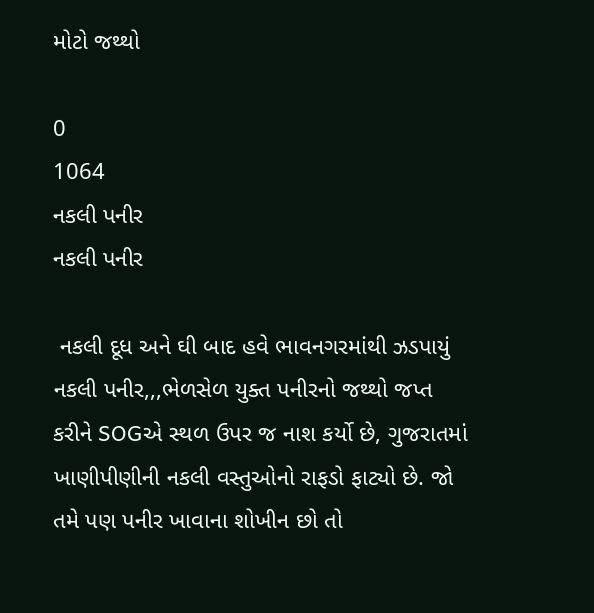મોટો જથ્થો

0
1064
નકલી પનીર
નકલી પનીર

 નકલી દૂધ અને ઘી બાદ હવે ભાવનગરમાંથી ઝડપાયું નકલી પનીર,,,ભેળસેળ યુક્ત પનીરનો જથ્થો જપ્ત કરીને SOGએ સ્થળ ઉપર જ નાશ કર્યો છે, ગુજરાતમાં ખાણીપીણીની નકલી વસ્તુઓનો રાફડો ફાટ્યો છે. જો તમે પણ પનીર ખાવાના શોખીન છો તો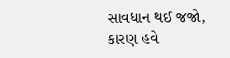સાવધાન થઈ જજો, કારણ હવે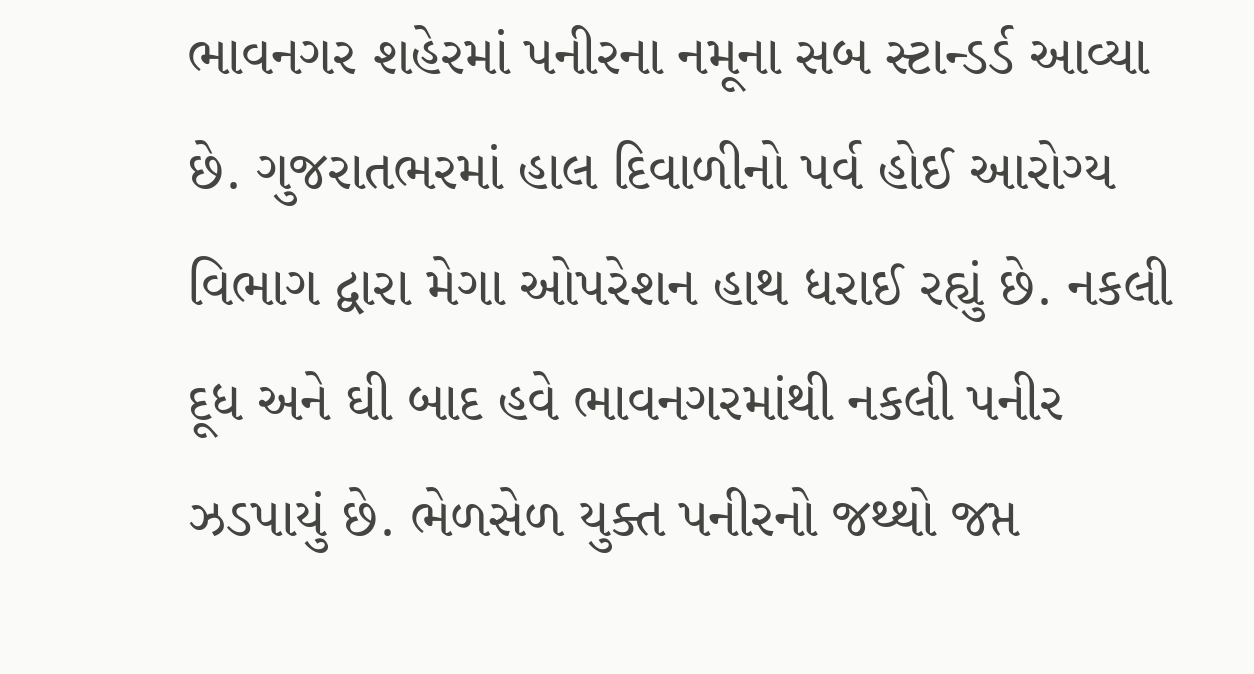ભાવનગર શહેરમાં પનીરના નમૂના સબ સ્ટાન્ડર્ડ આવ્યા છે. ગુજરાતભરમાં હાલ દિવાળીનો પર્વ હોઈ આરોગ્ય વિભાગ દ્વારા મેગા ઓપરેશન હાથ ધરાઈ રહ્યું છે. નકલી દૂધ અને ઘી બાદ હવે ભાવનગરમાંથી નકલી પનીર ઝડપાયું છે. ભેળસેળ યુક્ત પનીરનો જથ્થો જપ્ત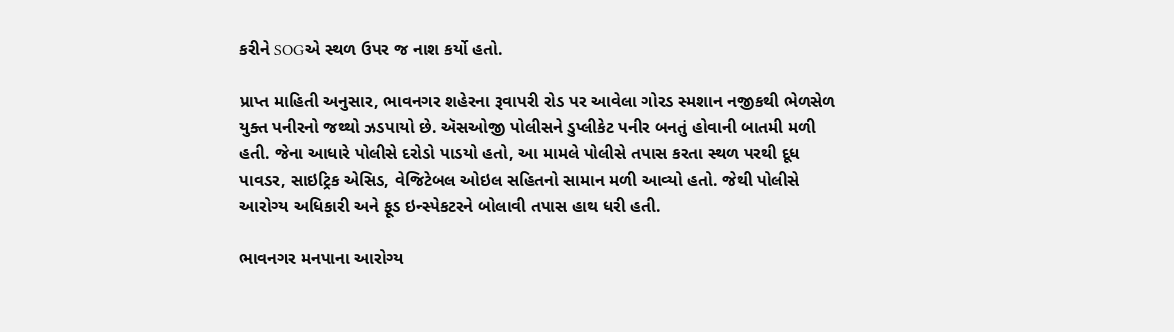કરીને SOGએ સ્થળ ઉપર જ નાશ કર્યો હતો.

પ્રાપ્ત માહિતી અનુસાર, ભાવનગર શહેરના રૂવાપરી રોડ પર આવેલા ગોરડ સ્મશાન નજીકથી ભેળસેળ યુક્ત પનીરનો જથ્થો ઝડપાયો છે. ઍસઓજી પોલીસને ડુપ્લીકેટ પનીર બનતું હોવાની બાતમી મળી હતી. જેના આધારે પોલીસે દરોડો પાડયો હતો, આ મામલે પોલીસે તપાસ કરતા સ્થળ પરથી દૂધ પાવડર, સાઇટ્રિક એસિડ, વેજિટેબલ ઓઇલ સહિતનો સામાન મળી આવ્યો હતો. જેથી પોલીસે આરોગ્ય અધિકારી અને ફૂડ ઇન્સ્પેકટરને બોલાવી તપાસ હાથ ધરી હતી.

ભાવનગર મનપાના આરોગ્ય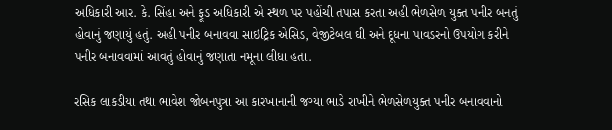અધિકારી આર. કે. સિંહા અને ફૂડ અધિકારી એ સ્થળ પર પહોંચી તપાસ કરતા અહી ભેળસેળ યુક્ત પનીર બનતું હોવાનું જણાયું હતું. અહી પનીર બનાવવા સાઇટ્રિક એસિડ, વેજીટેબલ ઘી અને દૂધના પાવડરનો ઉપયોગ કરીને પનીર બનાવવામાં આવતું હોવાનું જણાતા નમૂના લીધા હતા.

રસિક લાકડીયા તથા ભાવેશ જોબનપુત્રા આ કારખાનાની જગ્યા ભાડે રાખીને ભેળસેળયુક્ત પનીર બનાવવાનો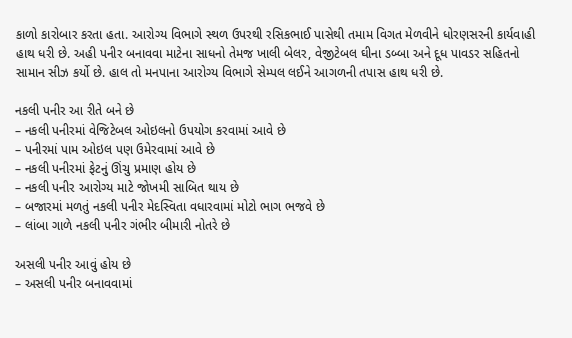કાળો કારોબાર કરતા હતા. આરોગ્ય વિભાગે સ્થળ ઉપરથી રસિકભાઈ પાસેથી તમામ વિગત મેળવીને ધોરણસરની કાર્યવાહી હાથ ધરી છે. અહી પનીર બનાવવા માટેના સાધનો તેમજ ખાલી બેલર, વેજીટેબલ ઘીના ડબ્બા અને દૂધ પાવડર સહિતનો સામાન સીઝ કર્યો છે. હાલ તો મનપાના આરોગ્ય વિભાગે સેમ્પલ લઈને આગળની તપાસ હાથ ધરી છે.

નકલી પનીર આ રીતે બને છે
– નકલી પનીરમાં વેજિટેબલ ઓઇલનો ઉપયોગ કરવામાં આવે છે
– પનીરમાં પામ ઓઇલ પણ ઉમેરવામાં આવે છે
– નકલી પનીરમાં ફેટનું ઊંચુ પ્રમાણ હોય છે
– નકલી પનીર આરોગ્ય માટે જોખમી સાબિત થાય છે
– બજારમાં મળતું નકલી પનીર મેદસ્વિતા વધારવામાં મોટો ભાગ ભજવે છે
– લાંબા ગાળે નકલી પનીર ગંભીર બીમારી નોતરે છે

અસલી પનીર આવું હોય છે
– અસલી પનીર બનાવવામાં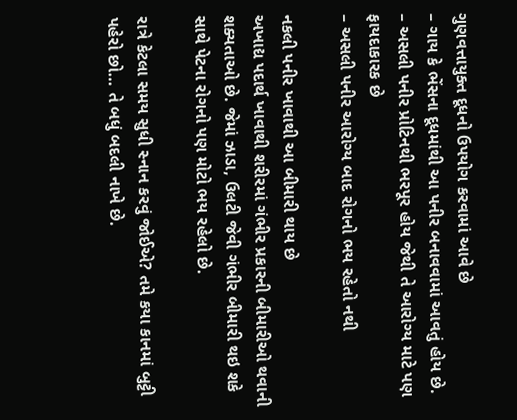ગુણવત્તાયુક્ત દૂધનો ઉપયોગ કરવામાં આવે છે
– ગાય કે ભેંસના દૂધમાંથી આ પનીર બનાવવામાં આવતું હોય છે.
– અસલી પનીર પ્રોટિનથી ભરપૂર હોય જેથી તે આરોગ્ય માટે પણ ફાયદાકારક છે
– અસલી પનીર આરોગ્ય બાદ રોગનો ભય રહેતો નથી

નકલી પનીર ખાવાથી આ બીમારી થાય છે
અખાદ્ય પદાર્થ ખાવાથી શરીરમાં ગંભીર પ્રકારની બીમારીઓ થવાની શક્યતાઓ છે. જેમાં ઝાડા, ઉલટી જેવી ગંભીર બીમારી થઇ શકે સાથે પેટના રોગનો પણ મોટો ભય રહેલો છે.

રાત્રે કેટલા સમય સુધી સ્નાન કરવું જોઈએ? તમે કયા કાનમાં બુટ્ટી પહેરો છો… તે બધું બદલી નાખે છે.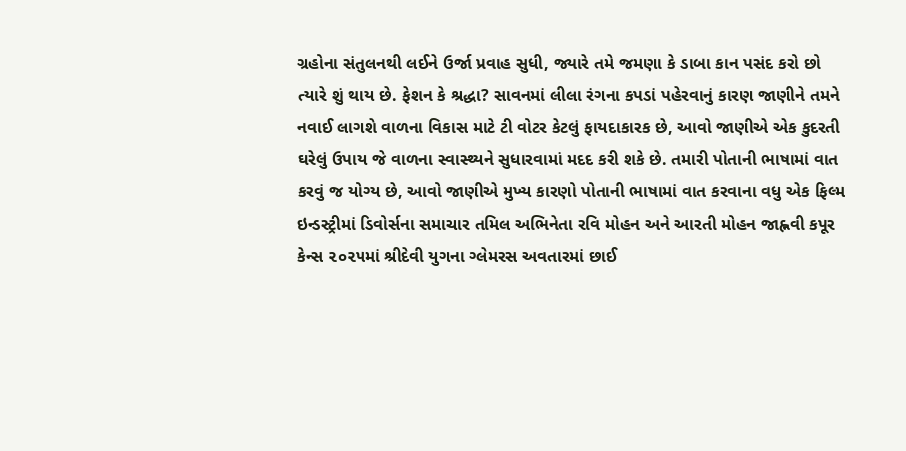ગ્રહોના સંતુલનથી લઈને ઉર્જા પ્રવાહ સુધી, જ્યારે તમે જમણા કે ડાબા કાન પસંદ કરો છો ત્યારે શું થાય છે. ફેશન કે શ્રદ્ધા? સાવનમાં લીલા રંગના કપડાં પહેરવાનું કારણ જાણીને તમને નવાઈ લાગશે વાળના વિકાસ માટે ટી વોટર કેટલું ફાયદાકારક છે, આવો જાણીએ એક કુદરતી ઘરેલું ઉપાય જે વાળના સ્વાસ્થ્યને સુધારવામાં મદદ કરી શકે છે. તમારી પોતાની ભાષામાં વાત કરવું જ યોગ્ય છે, આવો જાણીએ મુખ્ય કારણો પોતાની ભાષામાં વાત કરવાના વધુ એક ફિલ્મ ઇન્ડસ્ટ્રીમાં ડિવોર્સના સમાચાર તમિલ અભિનેતા રવિ મોહન અને આરતી મોહન જાહ્નવી કપૂર કેન્સ ૨૦૨૫માં શ્રીદેવી યુગના ગ્લેમરસ અવતારમાં છાઈ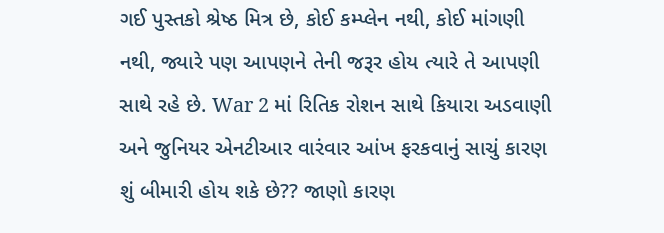ગઈ પુસ્તકો શ્રેષ્ઠ મિત્ર છે, કોઈ કમ્પ્લેન નથી, કોઈ માંગણી નથી, જ્યારે પણ આપણને તેની જરૂર હોય ત્યારે તે આપણી સાથે રહે છે. War 2 માં રિતિક રોશન સાથે કિયારા અડવાણી અને જુનિયર એનટીઆર વારંવાર આંખ ફરકવાનું સાચું કારણ શું બીમારી હોય શકે છે?? જાણો કારણ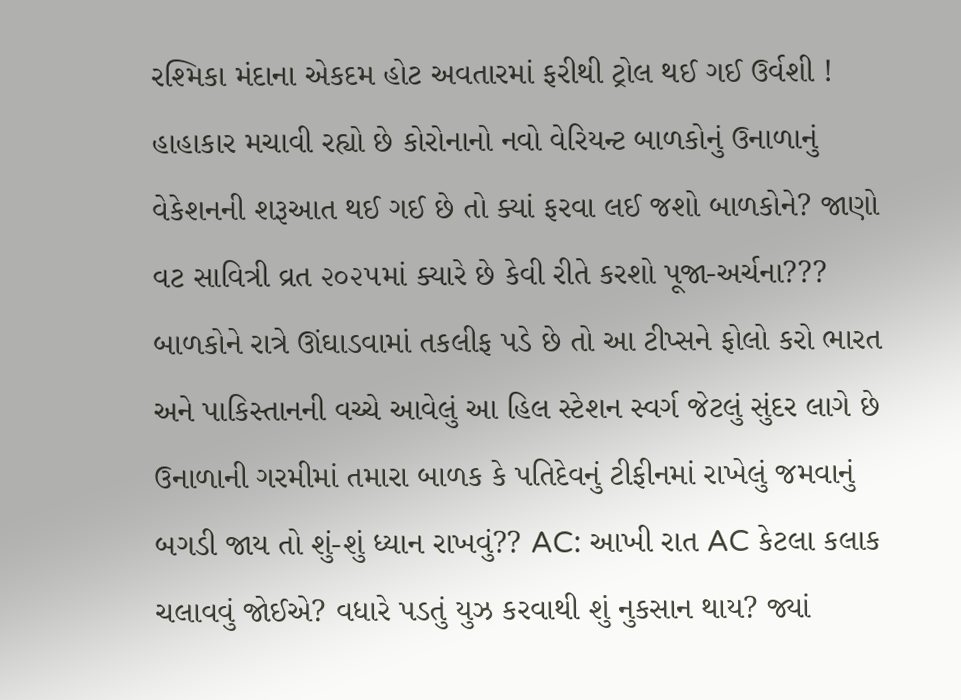રશ્મિકા મંદાના એકદમ હોટ અવતારમાં ફરીથી ટ્રોલ થઈ ગઈ ઉર્વશી ! હાહાકાર મચાવી રહ્યો છે કોરોનાનો નવો વેરિયન્ટ બાળકોનું ઉનાળાનું વેકેશનની શરૂઆત થઈ ગઈ છે તો ક્યાં ફરવા લઈ જશો બાળકોને? જાણો વટ સાવિત્રી વ્રત ૨૦૨૫માં ક્યારે છે કેવી રીતે કરશો પૂજા-અર્ચના??? બાળકોને રાત્રે ઊંઘાડવામાં તકલીફ પડે છે તો આ ટીપ્સને ફોલો કરો ભારત અને પાકિસ્તાનની વચ્ચે આવેલું આ હિલ સ્ટેશન સ્વર્ગ જેટલું સુંદર લાગે છે ઉનાળાની ગરમીમાં તમારા બાળક કે પતિદેવનું ટીફીનમાં રાખેલું જમવાનું બગડી જાય તો શું-શું ધ્યાન રાખવું?? AC: આખી રાત AC કેટલા કલાક ચલાવવું જોઈએ? વધારે પડતું યુઝ કરવાથી શું નુકસાન થાય? જ્યાં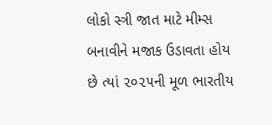લોકો સ્ત્રી જાત માટે મીમ્સ બનાવીને મજાક ઉડાવતા હોય છે ત્યાં ૨૦૨૫ની મૂળ ભારતીય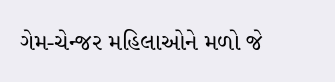ગેમ-ચેન્જર મહિલાઓને મળો જે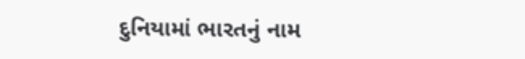દુનિયામાં ભારતનું નામ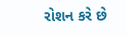રોશન કરે છે